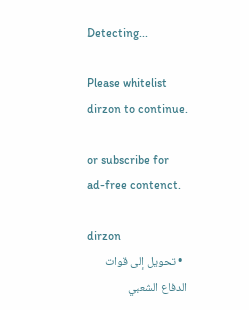Detecting...

Please whitelist dirzon to continue.

or subscribe for ad-free contenct.

dirzon
  • تحويل إلى قوات الدفاع الشعبي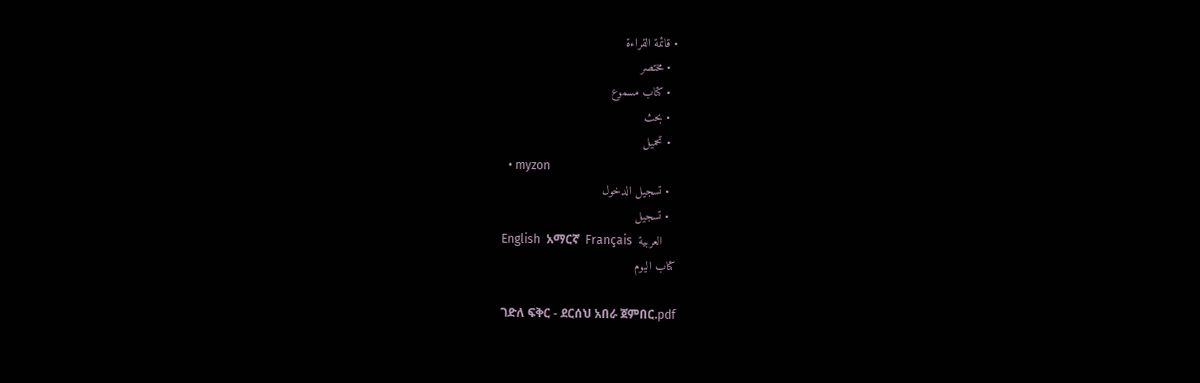• قائمة القراءة
  • مختصر
  • كتاب مسموع
  • بحث
  • تحميل
  • myzon
  • تسجيل الدخول
  • تسجيل
English  አማርኛ  Français  العربية
كتاب اليوم

ገድለ ፍቅር - ደርሰህ አበራ ጀምበር.pdf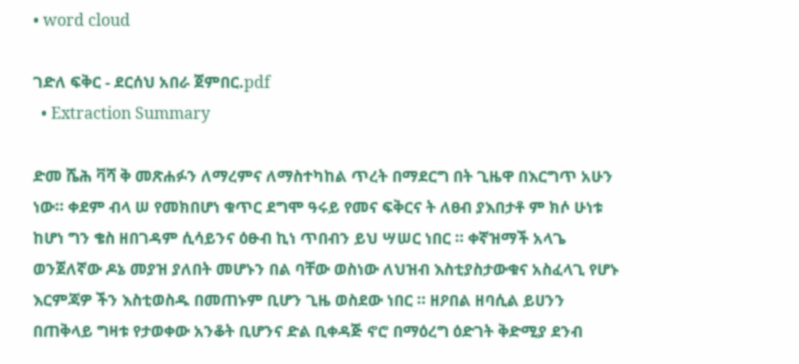• word cloud

ገድለ ፍቅር - ደርሰህ አበራ ጀምበር.pdf
  • Extraction Summary

ድመ ሼሕ ቫሻ ቅ መጽሐፉን ለማረምና ለማስተካከል ጥረት በማደርግ በት ጊዜዋ በእርግጥ አሁን ነው። ቀደም ብላ ሠ የመክበሆነ ቁጥር ደግሞ ዓሩይ የመና ፍቅርና ት ለፀብ ያእበታቶ ም ክሶ ሁነቱ ከሆነ ግን ቄስ ዘበገዳም ሲሳይንና ዕፁብ ኪነ ጥበብን ይህ ሣሠር ነበር ። ቀኛዝማች አላጌ ወንጀለኛው ዶኔ መያዝ ያለበት መሆኑን በል ባቸው ወስነው ለህዝብ እስቲያስታውቁና አስፈላጊ የሆኑ እርምጃዎ ችን እስቲወስዱ በመጠኑም ቢሆን ጊዜ ወስደው ነበር ። ዘዖበል ዘባሲል ይሀንን በጠቅላይ ግዛቱ የታወቀው አንቆት ቢሆንና ድል ቢቀዳጅ ኖሮ በማዕረግ ዕድገት ቅድሚያ ደንብ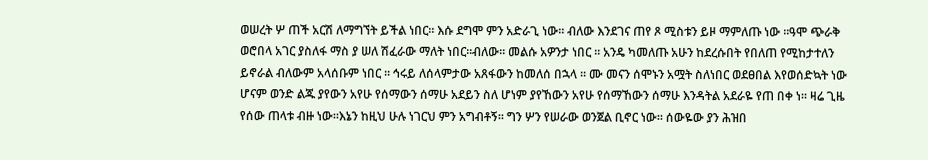ወሠረት ሦ ጠች አርሽ ለማግኘት ይችል ነበር። እሱ ደግሞ ምን አድራጊ ነው። ብለው እንደገና ጠየ ጾ ሚስቱን ይዞ ማምለጡ ነው ።ዓሞ ጭራቅ ወሮበላ አገር ያስለፋ ማስ ያ ሠለ ሽፈራው ማለት ነበር።ብለው። መልሱ አዎንታ ነበር ። አንዴ ካመለጡ አሁን ከደረሱበት የበለጠ የሚከታተለን ይኖራል ብለውም አላሰቡም ነበር ። ኅሩይ ለሰላምታው አጸፋውን ከመለሰ በኋላ ። ሙ መናን ሰሞኑን አሟት ስለነበር ወደፀበል እየወሰድኳት ነው ሆናም ወንድ ልጁ ያየውን አየሁ የሰማውን ሰማሁ አደይን ስለ ሆነም ያየኸውን አየሁ የሰማኸውን ሰማሁ እንዳትል አደራዬ የጠ በቀ ነ። ዛሬ ጊዜ የሰው ጠላቱ ብዙ ነው።እኔን ከዚህ ሁሉ ነገርህ ምን አግብቶኝ። ግን ሦን የሠራው ወንጀል ቢኖር ነው። ሰውዬው ያን ሕዝበ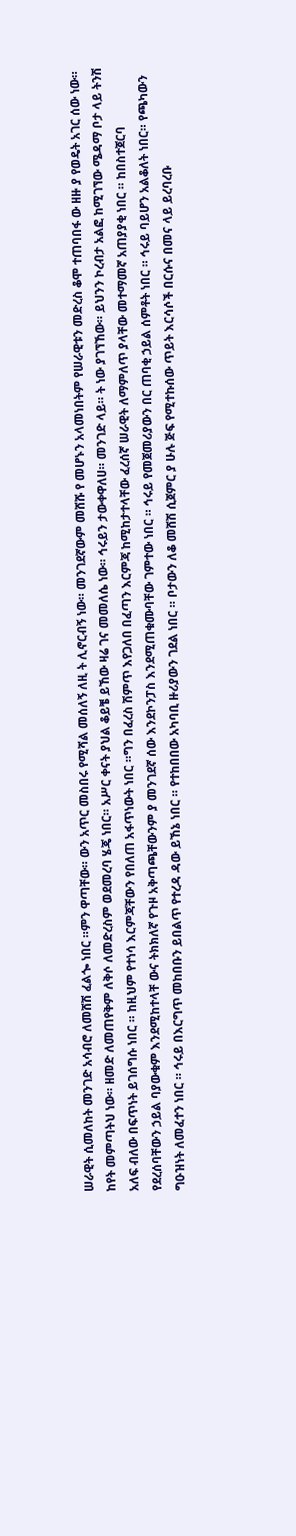ሠራዊት ሲመለከት መንገድ አሳብሮ ለመሸሽ ፈልጐ ነበር ።ምን ዋጣቸው። ውን አጥር መስበሩ የሚሻል መሰለኝ ለዚ ት ሊኖርብኝ ነው። መንገደኛውም መሸሹ የ መሆኑን አላመነበትም የሠራዊቱን መድረስ ቆሞ ተጠባበፋ ው ዘዙ ያ የወዴት አገር ሰው ነው። ከየት መምጣትህ ነው። ዘመድ ለመጠየቅም ለቅሶ ለመድረስም ወደመረባ ሄጄ ነበር። አሥር ቀናት ያህል ቆይቼ ይኸው ዛሬ ገና መመለሴ ነው። ኅሩይን ታውቀዋለሀ። መንገድ ላይ። ት ነው ያገኘኸው። ይህንን ኮረብታ አልፎ ከሚገኘው ሜዳማ ቦታ ላይ ትንሽ አለፍ ብለው በፍጥነት ይገሰግሱ ነበር ። ከዚህም የተነሳ እርምጃቸውን የበለጠ አፋጥነውት ነበር ።ግን በፈረስ ሽምጥ እየጋለበ በፈጣን እርምጃ ከሚከታተላቸው ፈረሰኛ ሠራዊት ለማምለጥ ያላቸው መተማመኛ አጠያያቂ ነበር ። ከበስተጀርባ የደረሰባቸውን ኃይል ባያውቁም እንደሚከተላቸ ውና ትክክለኛ የጉዞ አቅጣጫቸውንም ያ መንገደኛ ሰው እንደኮንፓስ እንደሚጠቁሙባቸው ገምተው ነበር ። ኅሩይ የመጀመሪያውን በር ጠባቂ ኃይል ሰምቶት ነበር ። ኅሩይ ባይሆን አልቆለት ነበር። የጫካውን ግዑዝነት ለመፈተን ነበር ። ኅሩይ በእርግጥ መከበቡን ይበልጥ የተረዳ ዳው ይኸኔ ነበር ። የተከበበው አካባቢ ዙሪያውን ገደል ነበር ። ቦታውን ለቆ መሸሽ ሲጀምር ያ ሁሉ ጅፍ የሚተኩሰው ጥይት እርሳሶች በርሱና በመና ላይ ይረባረቡ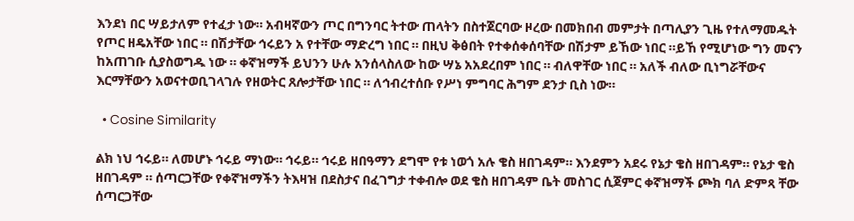እንደነ በር ሣይታለም የተፈታ ነው። አብዛኛውን ጦር በግንባር ትተው ጠላትን በስተጀርባው ዞረው በመክበብ መምታት በጣሊያን ጊዜ የተለማመዱት የጦር ዘዴአቸው ነበር ። በሽታቸው ኅሩይን አ የተቸው ማድረግ ነበር ። በዚህ ቅፅበት የተቀሰቀሰባቸው በሽታም ይኸው ነበር ።ይኸ የሚሆነው ግን መናን ከአጠገቡ ሲያስወግዱ ነው ። ቀኛዝማች ይህንን ሁሉ አንሰላስለው ከው ሣኔ አአደረበም ነበር ። ብለዋቸው ነበር ። አለች ብለው ቢነግሯቸውና እርማቸውን አወናተወቢገላገሉ የዘወትር ጸሎታቸው ነበር ። ለኅብረተሰቡ የሥነ ምግባር ሕግም ደንታ ቢስ ነው።

  • Cosine Similarity

ልክ ነህ ኅሩይ። ለመሆኑ ኅሩይ ማነው። ኅሩይ። ኅሩይ ዘበዓማን ደግሞ የቱ ነወጎ አሉ ቄስ ዘበገዳም። እንደምን አደሩ የኔታ ቄስ ዘበገዳም። የኔታ ቄስ ዘበገዳም ። ሰጣርጋቸው የቀኛዝማችን ትእዛዝ በደስታና በፈገግታ ተቀብሎ ወደ ቄስ ዘበገዳም ቤት መስገር ሲጀምር ቀኛዝማች ጮክ ባለ ድምጻ ቸው ሰጣርጋቸው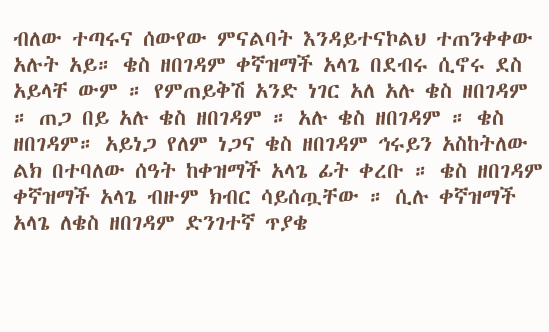ብለው ተጣሩና ሰውየው ምናልባት እንዳይተናኮልህ ተጠንቀቀው አሉት አይ። ቄስ ዘበገዳም ቀኛዝማች አላጌ በደብሩ ሲኖሩ ደስ አይላቸ ውም ። የምጠይቅሽ አንድ ነገር አለ አሉ ቄስ ዘበገዳም ። ጠጋ በይ አሉ ቄስ ዘበገዳም ። አሉ ቄስ ዘበገዳም ። ቄስ ዘበገዳም። አይነጋ የለም ነጋና ቄስ ዘበገዳም ኅሩይን አስከትለው ልክ በተባለው ሰዓት ከቀዝማች አላጌ ፊት ቀረቡ ። ቄስ ዘበገዳም ቀኛዝማች አላጌ ብዙም ክብር ሳይሰጧቸው ። ሲሉ ቀኛዝማች አላጌ ለቄስ ዘበገዳም ድንገተኛ ጥያቄ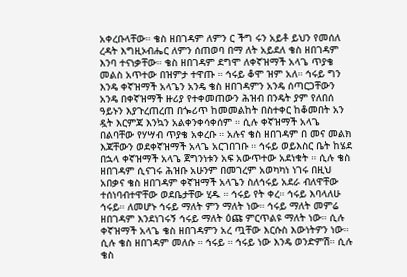አቀረቡላቸው። ቄስ ዘበገዳም ለምን ር ችግ ሩን አይቶ ይህን የመሰለ ረዳት እግዚኦብሔር ለምን ሰጠወባ በማ ለት አይደለ ቄስ ዘበገዳም እንባ ተናነቃቸው። ቄስ ዘበገዳም ደግሞ ለቀኛዝማች አላጌ ጥያቄ መልስ አጥተው በዝምታ ተዋጡ ። ኅሩይ ቆሞ ዝም አለ። ኅሩይ ግን እንዴ ቀኛዝማች አላጌን አንዴ ቄስ ዘበገዳምን አንዴ ሰጣርጋቸውን አንዴ በቀኛዝማች ዙሪያ የተቀመጠውን ሕዝብ በንዴት ያም የለበሰ ዓይኑን እያጉረጠረጠ በጐሪጥ ከመመልከት በስተቀር ከቆመበት አን ዷት እርምጃ እንኳን አልቀንቀሳቀሰም ። ሲሉ ቀኛዝማች አላጌ በልባቸው የሃሣብ ጥያቄ አቀረቡ ። አሉና ቄስ ዘበገዳም በ መና መልክ እጃቸውን ወደቀኛዝማች አላጌ አርገበገቡ ። ኅሩይ ወይእስር ቤት ከሄደ በኋላ ቀኛዝማች አላጌ ጀግንነቱን አፍ አውጥተው አደነቁት ። ሲሉ ቄስ ዘበገዳም ሲናገሩ ሕዝቡ አሁንም በመገረም አወካካነ ነገሩ በዚህ አበቃና ቄስ ዘበገዳም ቀኛዝማች አላጌን ስለኅሩይ አደራ ብለዋቸው ተሰነባብተዋቸው ወደቤታቸው ሂዱ ። ኅሩይ የት ቀረ። ኅሩይ እባላለሁ ኅሩይ። ለመሆኑ ኅሩይ ማለት ምን ማለት ነው። ኅሩይ ማለት መምሬ ዘበገዳም እንደነገሩኝ ኅሩይ ማለት ዕጩ ምርጥልዩ ማለት ነው። ሲሉ ቀኛዝማች አላጌ ቄስ ዘበገዳምን አረ ጧቸው እርሱስ እውነትዎን ነው። ሲሉ ቄስ ዘበገዳም መለሱ ። ኅሩይ ። ኅሩይ ነው እንዴ ወንድምሽ። ሲሉ ቄስ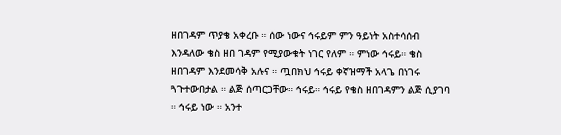ዘበገዳም ጥያቄ አቀረቡ ። ሰው ነውና ኅሩይም ምን ዓይነት አስተሳሰብ እንዳለው ቄስ ዘበ ገዳም የሚያውቁት ነገር የለም ። ምነው ኅሩይ። ቄስ ዘበገዳም እንደመሳቅ አሉና ። ጧበክህ ኅሩይ ቀኛዝማች አላጌ በነገሩ ጓጉተውበታል ። ልጅ ሰጣርጋቸው። ኅሩይ። ኅሩይ የቄስ ዘበገዳምን ልጅ ሲያገባ ። ኅሩይ ነው ። አንተ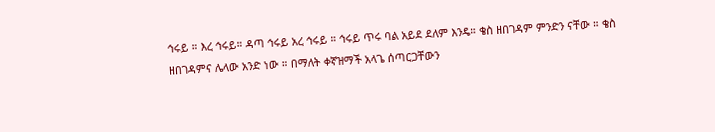ኅሩይ ። እረ ኅሩይ። ዳጣ ኅሩይ አረ ኅሩይ ። ኅሩይ ጥሩ ባል አይደ ደለም እንዴ። ቄስ ዘበገዳም ምንድን ናቸው ። ቄስ ዘበገዳምና ሌላው አንድ ነው ። በማለት ቀኛዝማች አላጌ ሰጣርጋቸውን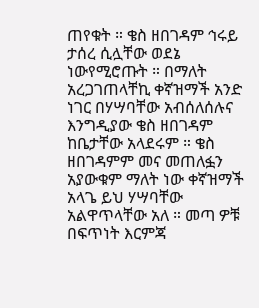ጠየቁት ። ቄስ ዘበገዳም ኅሩይ ታሰረ ሲሏቸው ወደኔ ነውየሚሮጡት ። በማለት አረጋገጠላቸኪ ቀኛዝማች አንድ ነገር በሃሣባቸው አብሰለሰሉና እንግዲያው ቄስ ዘበገዳም ከቤታቸው አላደሩም ። ቄስ ዘበገዳምም መና መጠለፏን አያውቁም ማለት ነው ቀኛዝማች አላጌ ይህ ሃሣባቸው አልዋጥላቸው አለ ። መጣ ዎቹ በፍጥነት እርምጃ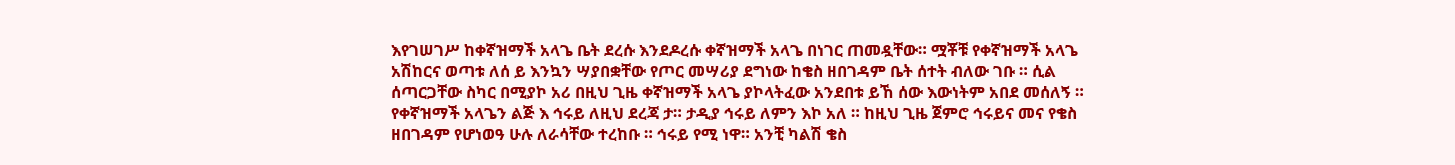እየገሠገሥ ከቀኛዝማች አላጌ ቤት ደረሱ እንደዶረሱ ቀኛዝማች አላጌ በነገር ጠመዷቸው። ሟቾቹ የቀኛዝማች አላጌ አሽከርና ወጣቱ ለሰ ይ እንኳን ሣያበቋቸው የጦር መሣሪያ ደግነው ከቄስ ዘበገዳም ቤት ሰተት ብለው ገቡ ። ሲል ሰጣርጋቸው ስካር በሚያኮ አሪ በዚህ ጊዜ ቀኛዝማች አላጌ ያኮላትፈው አንደበቱ ይኸ ሰው እውነትም አበደ መሰለኝ ። የቀኛዝማች አላጌን ልጅ እ ኅሩይ ለዚህ ደረጃ ታ። ታዲያ ኅሩይ ለምን እኮ አለ ። ከዚህ ጊዜ ጀምሮ ኅሩይና መና የቄስ ዘበገዳም የሆነወዓ ሁሉ ለራሳቸው ተረከቡ ። ኅሩይ የሚ ነዋ። አንቺ ካልሽ ቄስ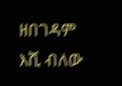ዘበገዳም እሺ ብለው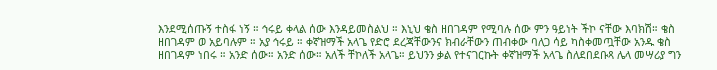እንደሚሰጡኝ ተስፋ ነኝ ። ኅሩይ ቀላል ሰው እንዳይመስልህ ። እኒህ ቄስ ዘበገዳም የሚባሉ ሰው ምን ዓይነት ችኮ ናቸው እባክሽ። ቄስ ዘበገዳም ወ አይባሉም ። አያ ኅሩይ ። ቀኛዝማች አላጌ የድሮ ደረጃቸውንና ክብራቸውን ጠብቀው ባለጋ ሳይ ካስቀመጧቸው አንዱ ቄስ ዘበገዳም ነበሩ ። አንድ ሰው። አንድ ሰው። አለች ቸኮለች አላጌ። ይህንን ቃል የተናገርኩት ቀኛዝማች አላጌ ስለደበደቡጻ ሌላ መሣሪያ ግን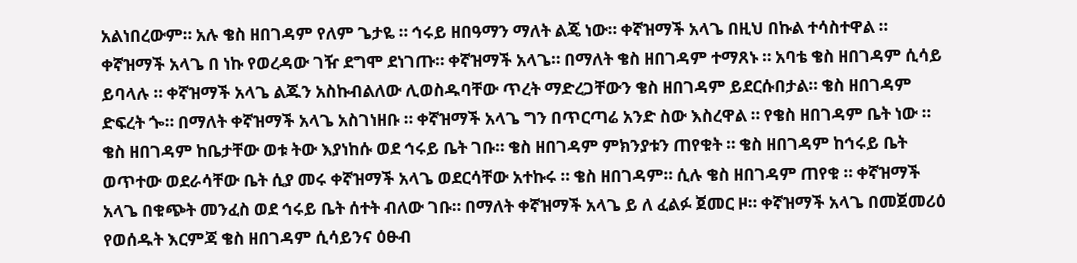አልነበረውም። አሉ ቄስ ዘበገዳም የለም ጌታዬ ። ኅሩይ ዘበዓማን ማለት ልጄ ነው። ቀኛዝማች አላጌ በዚህ በኩል ተሳስተዋል ። ቀኛዝማች አላጌ በ ነኩ የወረዳው ገዥ ደግሞ ደነገጡ። ቀኛዝማች አላጌ። በማለት ቄስ ዘበገዳም ተማጸኑ ። አባቴ ቄስ ዘበገዳም ሲሳይ ይባላሉ ። ቀኛዝማች አላጌ ልጁን አስኩብልለው ሊወስዱባቸው ጥረት ማድረጋቸውን ቄስ ዘበገዳም ይደርሱበታል። ቄስ ዘበገዳም ድፍረት ጐ። በማለት ቀኛዝማች አላጌ አስገነዘቡ ። ቀኛዝማች አላጌ ግን በጥርጣሬ አንድ ስው እስረዋል ። የቄስ ዘበገዳም ቤት ነው ። ቄስ ዘበገዳም ከቤታቸው ወቱ ትው እያነከሱ ወደ ኅሩይ ቤት ገቡ። ቄስ ዘበገዳም ምክንያቱን ጠየቁት ። ቄስ ዘበገዳም ከኅሩይ ቤት ወጥተው ወደራሳቸው ቤት ሲያ መሩ ቀኛዝማች አላጌ ወደርሳቸው አተኩሩ ። ቄስ ዘበገዳም። ሲሉ ቄስ ዘበገዳም ጠየቁ ። ቀኛዝማች አላጌ በቁጭት መንፈስ ወደ ኅሩይ ቤት ሰተት ብለው ገቡ። በማለት ቀኛዝማች አላጌ ይ ለ ፈልፉ ጀመር ዞ። ቀኛዝማች አላጌ በመጀመሪዕ የወሰዱት እርምጃ ቄስ ዘበገዳም ሲሳይንና ዕፁብ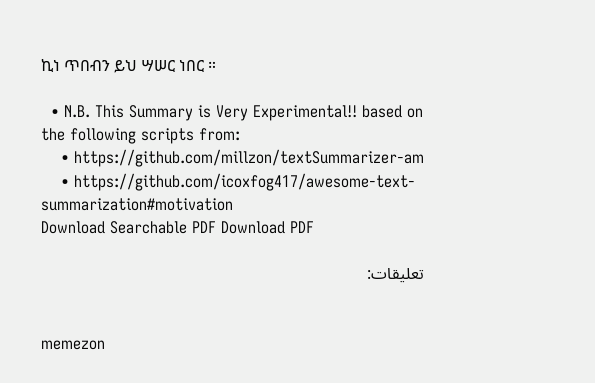ኪነ ጥበብን ይህ ሣሠር ነበር ።

  • N.B. This Summary is Very Experimental!! based on the following scripts from:
    • https://github.com/millzon/textSummarizer-am
    • https://github.com/icoxfog417/awesome-text-summarization#motivation
Download Searchable PDF Download PDF

تعليقات:


memezon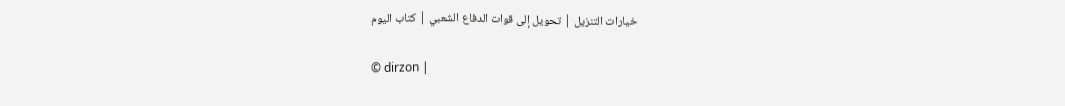خيارات التنزيل | تحويل إلى قوات الدفاع الشعبي | كتاب اليوم

© dirzon |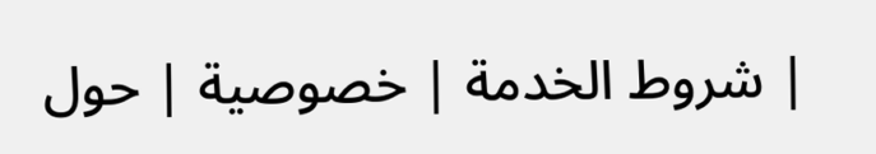شروط الخدمة | خصوصية | حول |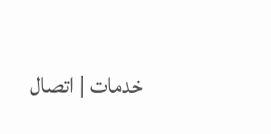خدمات | اتصال